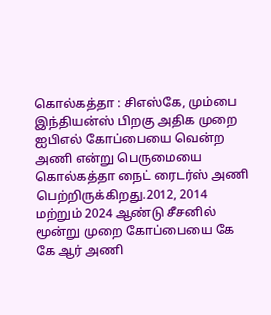கொல்கத்தா : சிஎஸ்கே, மும்பை இந்தியன்ஸ் பிறகு அதிக முறை ஐபிஎல் கோப்பையை வென்ற அணி என்று பெருமையை கொல்கத்தா நைட் ரைடர்ஸ் அணி பெற்றிருக்கிறது.2012, 2014 மற்றும் 2024 ஆண்டு சீசனில் மூன்று முறை கோப்பையை கே கே ஆர் அணி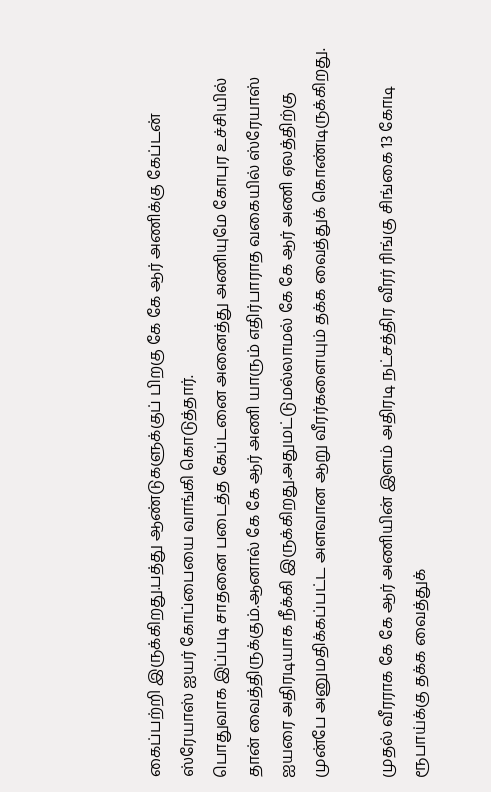கைப்பற்றி இருக்கிறது.பத்து ஆண்டுகளுக்குப் பிறகு கே கே ஆர் அணிக்கு கேப்டன் ஸ்ரேயாஸ் ஐயர் கோப்பையை வாங்கி கொடுத்தார்.
பொதுவாக இப்படி சாதனை படைத்த கேப்டனை அனைத்து அணியுமே கோபுர உச்சியில் தான் வைத்திருக்கும்.ஆனால் கே கே ஆர் அணி யாரும் எதிர்பாராத வகையில் ஸ்ரேயாஸ் ஐயரை அதிரடியாக நீக்கி இருக்கிறது.அதுமட்டுமல்லாமல் கே கே ஆர் அணி ஏலத்திற்கு முன்பே அனுமதிக்கப்பட்ட அளவான ஆறு வீரர்களையும் தக்க வைத்துக் கொண்டிருக்கிறது.

முதல் வீரராக கே கே ஆர் அணியின் இளம் அதிரடி நட்சத்திர வீரர் ரிங்கு சிங்கை 13 கோடி ரூபாய்க்கு தக்க வைத்துக்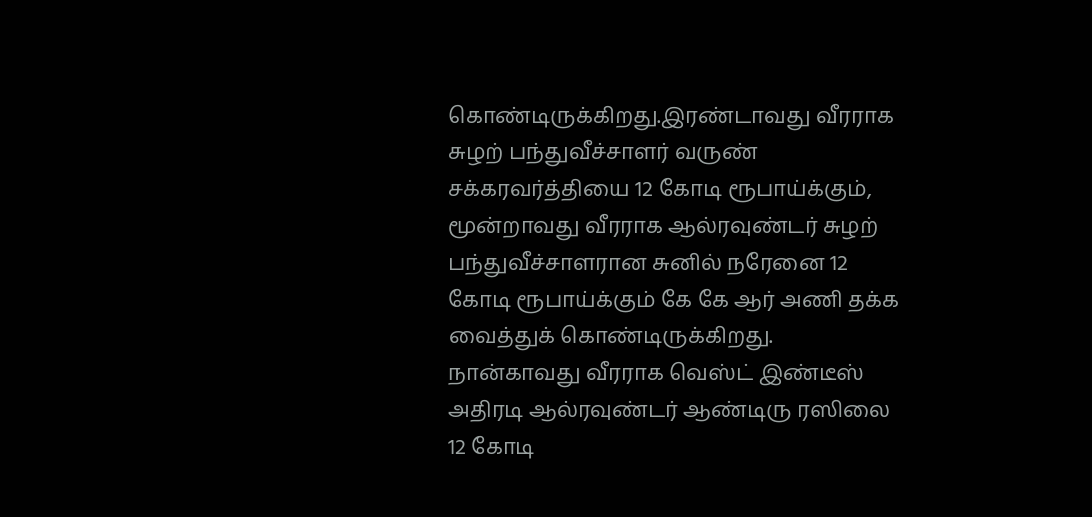கொண்டிருக்கிறது.இரண்டாவது வீரராக சுழற் பந்துவீச்சாளர் வருண் சக்கரவர்த்தியை 12 கோடி ரூபாய்க்கும், மூன்றாவது வீரராக ஆல்ரவுண்டர் சுழற் பந்துவீச்சாளரான சுனில் நரேனை 12 கோடி ரூபாய்க்கும் கே கே ஆர் அணி தக்க வைத்துக் கொண்டிருக்கிறது.
நான்காவது வீரராக வெஸ்ட் இண்டீஸ் அதிரடி ஆல்ரவுண்டர் ஆண்டிரு ரஸிலை 12 கோடி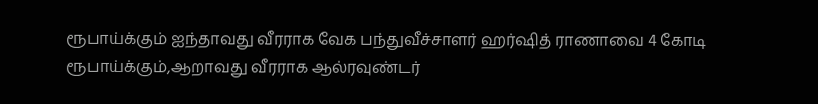ரூபாய்க்கும் ஐந்தாவது வீரராக வேக பந்துவீச்சாளர் ஹர்ஷித் ராணாவை 4 கோடி ரூபாய்க்கும்,ஆறாவது வீரராக ஆல்ரவுண்டர்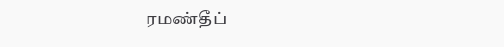ரமண்தீப்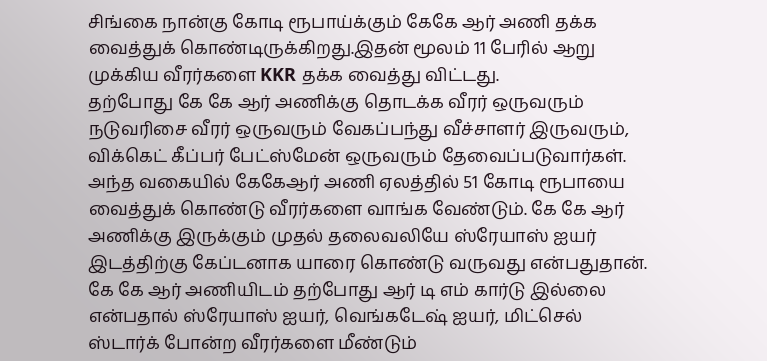சிங்கை நான்கு கோடி ரூபாய்க்கும் கேகே ஆர் அணி தக்க வைத்துக் கொண்டிருக்கிறது.இதன் மூலம் 11 பேரில் ஆறு முக்கிய வீரர்களை KKR தக்க வைத்து விட்டது.
தற்போது கே கே ஆர் அணிக்கு தொடக்க வீரர் ஒருவரும் நடுவரிசை வீரர் ஒருவரும் வேகப்பந்து வீச்சாளர் இருவரும், விக்கெட் கீப்பர் பேட்ஸ்மேன் ஒருவரும் தேவைப்படுவார்கள். அந்த வகையில் கேகேஆர் அணி ஏலத்தில் 51 கோடி ரூபாயை வைத்துக் கொண்டு வீரர்களை வாங்க வேண்டும். கே கே ஆர் அணிக்கு இருக்கும் முதல் தலைவலியே ஸ்ரேயாஸ் ஐயர் இடத்திற்கு கேப்டனாக யாரை கொண்டு வருவது என்பதுதான்.
கே கே ஆர் அணியிடம் தற்போது ஆர் டி எம் கார்டு இல்லை என்பதால் ஸ்ரேயாஸ் ஐயர், வெங்கடேஷ் ஐயர், மிட்செல் ஸ்டார்க் போன்ற வீரர்களை மீண்டும்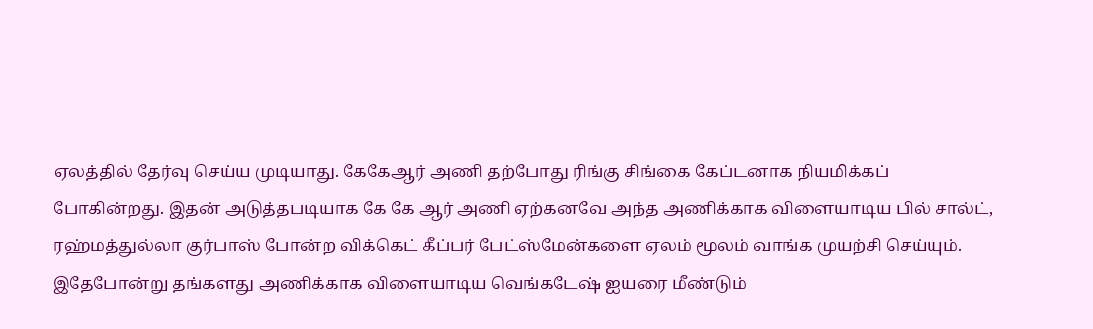ஏலத்தில் தேர்வு செய்ய முடியாது. கேகேஆர் அணி தற்போது ரிங்கு சிங்கை கேப்டனாக நியமிக்கப் போகின்றது. இதன் அடுத்தபடியாக கே கே ஆர் அணி ஏற்கனவே அந்த அணிக்காக விளையாடிய பில் சால்ட், ரஹ்மத்துல்லா குர்பாஸ் போன்ற விக்கெட் கீப்பர் பேட்ஸ்மேன்களை ஏலம் மூலம் வாங்க முயற்சி செய்யும்.
இதேபோன்று தங்களது அணிக்காக விளையாடிய வெங்கடேஷ் ஐயரை மீண்டும்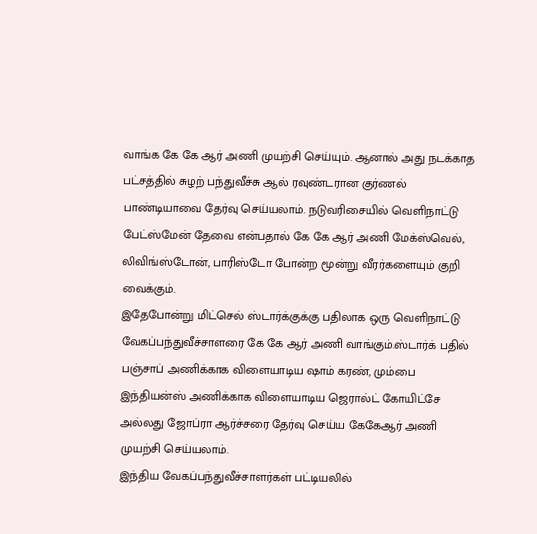வாங்க கே கே ஆர் அணி முயற்சி செய்யும். ஆனால் அது நடக்காத பட்சத்தில் சுழற் பந்துவீச்சு ஆல் ரவுண்டரான குர்ணல் பாண்டியாவை தேர்வு செய்யலாம். நடுவரிசையில் வெளிநாட்டு பேட்ஸ்மேன் தேவை என்பதால் கே கே ஆர் அணி மேக்ஸ்வெல், லிவிங்ஸ்டோன், பாரிஸ்டோ போன்ற மூன்று வீரர்களையும் குறி வைக்கும்.
இதேபோன்று மிட்செல் ஸ்டார்க்குக்கு பதிலாக ஒரு வெளிநாட்டு வேகப்பந்துவீச்சாளரை கே கே ஆர் அணி வாங்கும்.ஸ்டார்க் பதில் பஞ்சாப் அணிக்காக விளையாடிய ஷாம் கரண், மும்பை இந்தியன்ஸ் அணிக்காக விளையாடிய ஜெரால்ட் கோயிட்சே அல்லது ஜோப்ரா ஆர்ச்சரை தேர்வு செய்ய கேகேஆர் அணி முயற்சி செய்யலாம்.
இந்திய வேகப்பந்துவீச்சாளர்கள் பட்டியலில்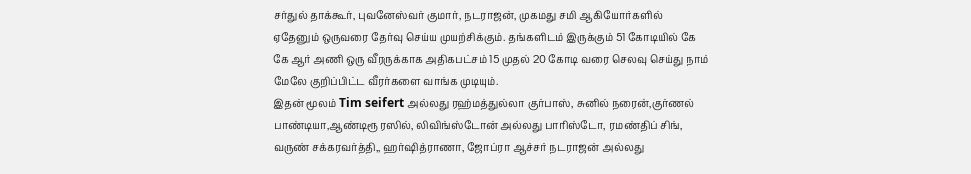சர்துல் தாக்கூர், புவனேஸ்வர் குமார், நடராஜன், முகமது சமி ஆகியோர்களில் ஏதேனும் ஒருவரை தேர்வு செய்ய முயற்சிக்கும். தங்களிடம் இருக்கும் 51 கோடியில் கே கே ஆர் அணி ஒரு வீரருக்காக அதிகபட்சம் 15 முதல் 20 கோடி வரை செலவு செய்து நாம் மேலே குறிப்பிட்ட வீரர்களை வாங்க முடியும்.
இதன் மூலம் Tim seifert அல்லது ரஹ்மத்துல்லா குர்பாஸ், சுனில் நரைன்,குர்ணல் பாண்டியா,ஆண்டிரூ ரஸில், லிவிங்ஸ்டோன் அல்லது பாரிஸ்டோ, ரமண்திப் சிங், வருண் சக்கரவர்த்தி,, ஹர்ஷித்ராணா, ஜோப்ரா ஆச்சர் நடராஜன் அல்லது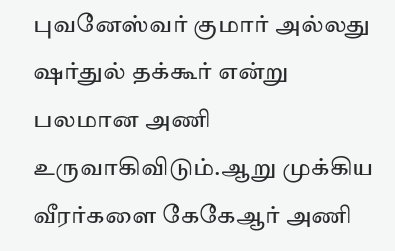புவனேஸ்வர் குமார் அல்லது ஷர்துல் தக்கூர் என்று பலமான அணி உருவாகிவிடும்.ஆறு முக்கிய வீரர்களை கேகேஆர் அணி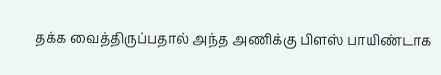தக்க வைத்திருப்பதால் அந்த அணிக்கு பிளஸ் பாயிண்டாக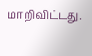மாறிவிட்டது.